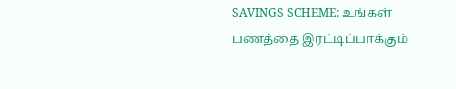SAVINGS SCHEME: உங்கள் பணத்தை இரட்டிப்பாக்கும்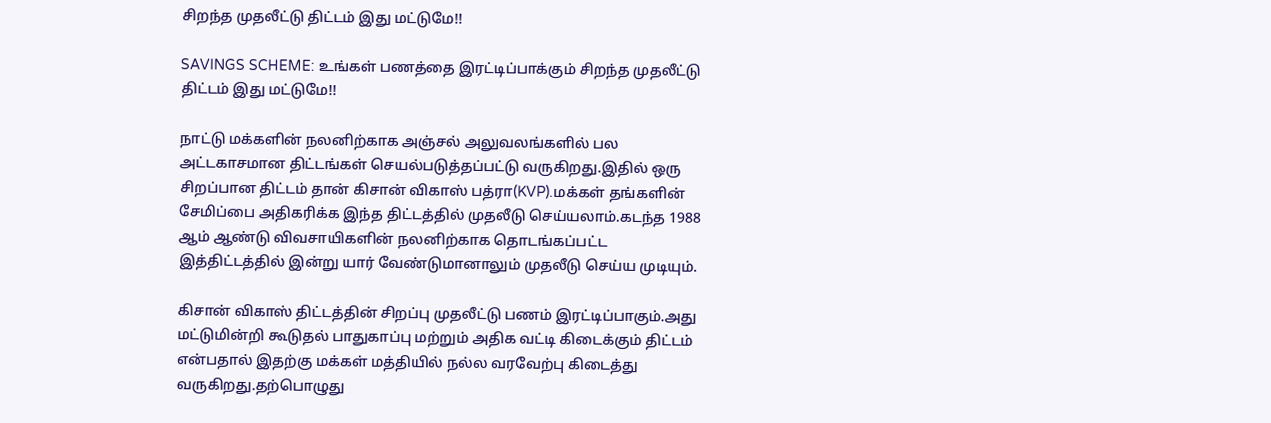சிறந்த முதலீட்டு திட்டம் இது மட்டுமே!!

SAVINGS SCHEME: உங்கள் பணத்தை இரட்டிப்பாக்கும் சிறந்த முதலீட்டு திட்டம் இது மட்டுமே!!

நாட்டு மக்களின் நலனிற்காக அஞ்சல் அலுவலங்களில் பல அட்டகாசமான திட்டங்கள் செயல்படுத்தப்பட்டு வருகிறது.இதில் ஒரு சிறப்பான திட்டம் தான் கிசான் விகாஸ் பத்ரா(KVP).மக்கள் தங்களின் சேமிப்பை அதிகரிக்க இந்த திட்டத்தில் முதலீடு செய்யலாம்.கடந்த 1988 ஆம் ஆண்டு விவசாயிகளின் நலனிற்காக தொடங்கப்பட்ட இத்திட்டத்தில் இன்று யார் வேண்டுமானாலும் முதலீடு செய்ய முடியும்.

கிசான் விகாஸ் திட்டத்தின் சிறப்பு முதலீட்டு பணம் இரட்டிப்பாகும்.அது மட்டுமின்றி கூடுதல் பாதுகாப்பு மற்றும் அதிக வட்டி கிடைக்கும் திட்டம் என்பதால் இதற்கு மக்கள் மத்தியில் நல்ல வரவேற்பு கிடைத்து வருகிறது.தற்பொழுது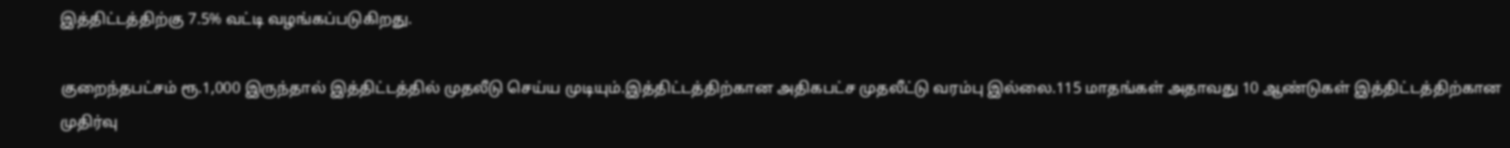இத்திட்டத்திற்கு 7.5% வட்டி வழங்கப்படுகிறது.

குறைந்தபட்சம் ரூ.1,000 இருந்தால் இத்திட்டத்தில் முதலீடு செய்ய முடியும்.இத்திட்டத்திற்கான அதிகபட்ச முதலீட்டு வரம்பு இல்லை.115 மாதங்கள் அதாவது 10 ஆண்டுகள் இத்திட்டத்திற்கான முதிர்வு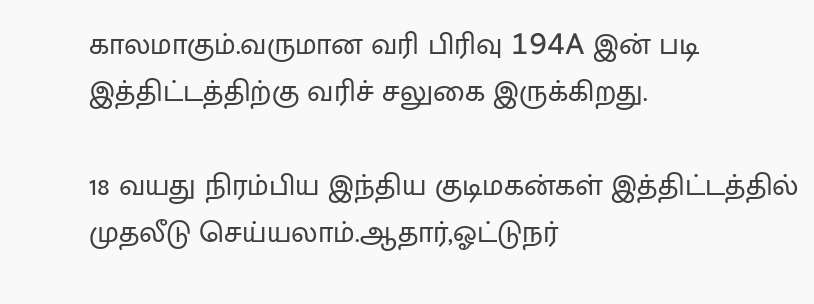காலமாகும்.வருமான வரி பிரிவு 194A இன் படி இத்திட்டத்திற்கு வரிச் சலுகை இருக்கிறது.

18 வயது நிரம்பிய இந்திய குடிமகன்கள் இத்திட்டத்தில் முதலீடு செய்யலாம்.ஆதார்,ஓட்டுநர்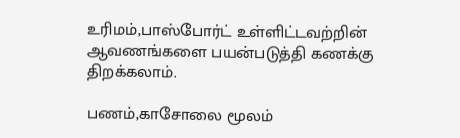உரிமம்,பாஸ்போர்ட் உள்ளிட்டவற்றின் ஆவணங்களை பயன்படுத்தி கணக்கு திறக்கலாம்.

பணம்,காசோலை மூலம்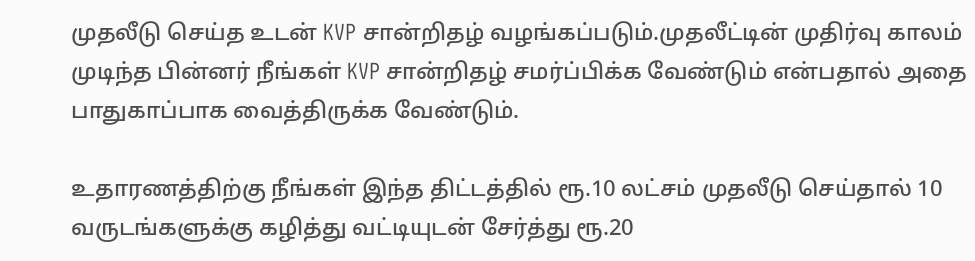முதலீடு செய்த உடன் KVP சான்றிதழ் வழங்கப்படும்.முதலீட்டின் முதிர்வு காலம் முடிந்த பின்னர் நீங்கள் KVP சான்றிதழ் சமர்ப்பிக்க வேண்டும் என்பதால் அதை பாதுகாப்பாக வைத்திருக்க வேண்டும்.

உதாரணத்திற்கு நீங்கள் இந்த திட்டத்தில் ரூ.10 லட்சம் முதலீடு செய்தால் 10 வருடங்களுக்கு கழித்து வட்டியுடன் சேர்த்து ரூ.20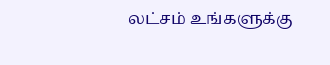லட்சம் உங்களுக்கு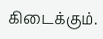கிடைக்கும்.